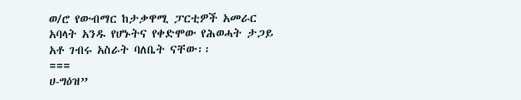ወ/ሮ የውብማር ከታቃዋሚ ፓርቲዎች አመራር አባላት አንዱ የሆኑትና የቀድሞው የሕወሓት ታጋይ አቶ ገብሩ አስራት ባለቤት ናቸው፡፡
===
ሀ-ግዕዝ”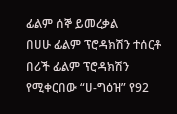ፊልም ሰኞ ይመረቃል
በሀሁ ፊልም ፕሮዳክሽን ተሰርቶ በሪች ፊልም ፕሮዳክሽን የሚቀርበው “ሀ-ግዕዝ” የ92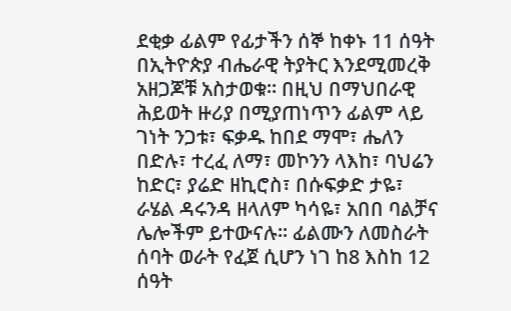ደቂቃ ፊልም የፊታችን ሰኞ ከቀኑ 11 ሰዓት በኢትዮጵያ ብሔራዊ ትያትር እንደሚመረቅ አዘጋጆቹ አስታወቁ፡፡ በዚህ በማህበራዊ ሕይወት ዙሪያ በሚያጠነጥን ፊልም ላይ ገነት ንጋቱ፣ ፍቃዱ ከበደ ማሞ፣ ሔለን በድሉ፣ ተረፈ ለማ፣ መኮንን ላእከ፣ ባህሬን ከድር፣ ያሬድ ዘኪሮስ፣ በሱፍቃድ ታዬ፣ ራሄል ዳሩንዳ ዘላለም ካሳዬ፣ አበበ ባልቻና ሌሎችም ይተውናሉ፡፡ ፊልሙን ለመስራት ሰባት ወራት የፈጀ ሲሆን ነገ ከ8 እስከ 12 ሰዓት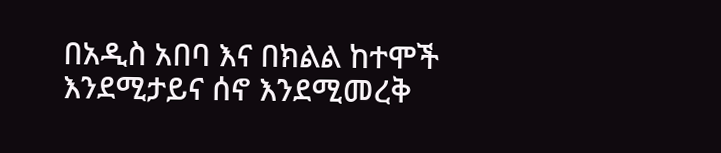በአዲስ አበባ እና በክልል ከተሞች እንደሚታይና ሰኖ እንደሚመረቅ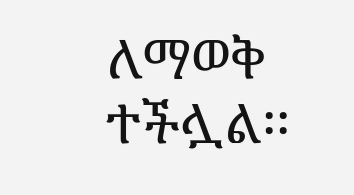ለማወቅ ተችሏል፡፡